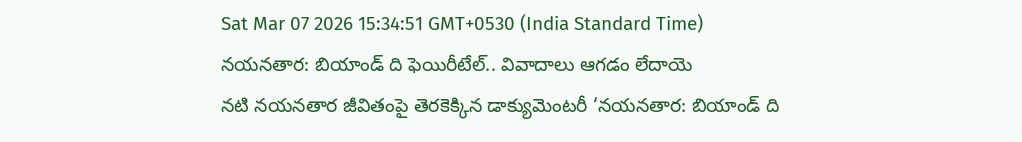Sat Mar 07 2026 15:34:51 GMT+0530 (India Standard Time)
నయనతార: బియాండ్ ది ఫెయిరీటేల్.. వివాదాలు ఆగడం లేదాయె
నటి నయనతార జీవితంపై తెరకెక్కిన డాక్యుమెంటరీ ‘నయనతార: బియాండ్ ది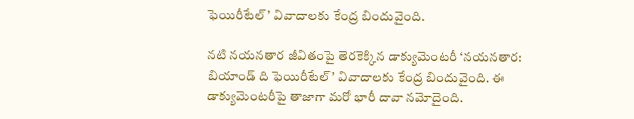ఫెయిరీటేల్’ వివాదాలకు కేంద్ర బిందువైంది.

నటి నయనతార జీవితంపై తెరకెక్కిన డాక్యుమెంటరీ ‘నయనతార: బియాండ్ ది ఫెయిరీటేల్’ వివాదాలకు కేంద్ర బిందువైంది. ఈ డాక్యుమెంటరీపై తాజాగా మరో భారీ దావా నమోదైంది.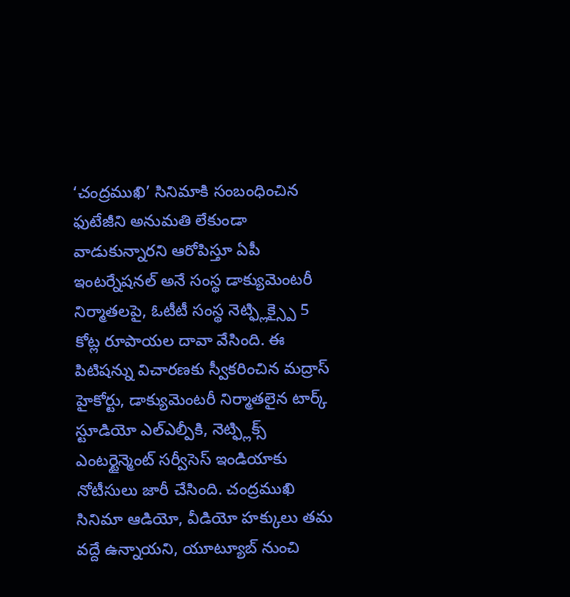‘చంద్రముఖి’ సినిమాకి సంబంధించిన ఫుటేజీని అనుమతి లేకుండా వాడుకున్నారని ఆరోపిస్తూ ఏపీ ఇంటర్నేషనల్ అనే సంస్థ డాక్యుమెంటరీ నిర్మాతలపై, ఓటీటీ సంస్థ నెట్ఫ్లిక్స్పై 5 కోట్ల రూపాయల దావా వేసింది. ఈ పిటిషన్ను విచారణకు స్వీకరించిన మద్రాస్ హైకోర్టు, డాక్యుమెంటరీ నిర్మాతలైన టార్క్ స్టూడియో ఎల్ఎల్పీకి, నెట్ఫ్లిక్స్ ఎంటర్టైన్మెంట్ సర్వీసెస్ ఇండియాకు నోటీసులు జారీ చేసింది. చంద్రముఖి సినిమా ఆడియో, వీడియో హక్కులు తమ వద్దే ఉన్నాయని, యూట్యూబ్ నుంచి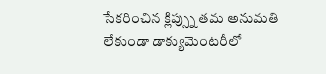సేకరించిన క్లిప్స్ను తమ అనుమతి లేకుండా డాక్యుమెంటరీలో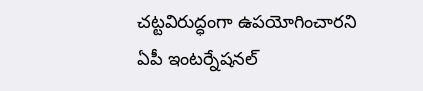చట్టవిరుద్ధంగా ఉపయోగించారని ఏపీ ఇంటర్నేషనల్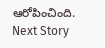ఆరోపించింది.
Next Story